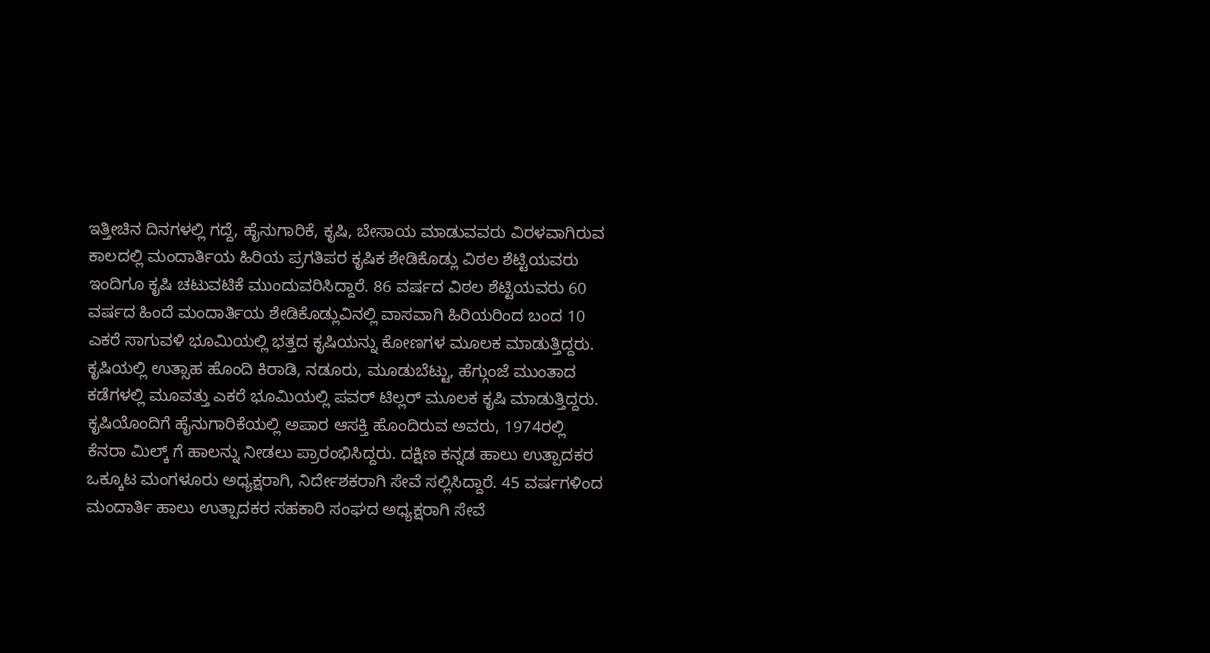ಇತ್ತೀಚಿನ ದಿನಗಳಲ್ಲಿ ಗದ್ದೆ, ಹೈನುಗಾರಿಕೆ, ಕೃಷಿ, ಬೇಸಾಯ ಮಾಡುವವರು ವಿರಳವಾಗಿರುವ ಕಾಲದಲ್ಲಿ ಮಂದಾರ್ತಿಯ ಹಿರಿಯ ಪ್ರಗತಿಪರ ಕೃಷಿಕ ಶೇಡಿಕೊಡ್ಲು ವಿಠಲ ಶೆಟ್ಟಿಯವರು ಇಂದಿಗೂ ಕೃಷಿ ಚಟುವಟಿಕೆ ಮುಂದುವರಿಸಿದ್ದಾರೆ. 86 ವರ್ಷದ ವಿಠಲ ಶೆಟ್ಟಿಯವರು 60 ವರ್ಷದ ಹಿಂದೆ ಮಂದಾರ್ತಿಯ ಶೇಡಿಕೊಡ್ಲುವಿನಲ್ಲಿ ವಾಸವಾಗಿ ಹಿರಿಯರಿಂದ ಬಂದ 10 ಎಕರೆ ಸಾಗುವಳಿ ಭೂಮಿಯಲ್ಲಿ ಭತ್ತದ ಕೃಷಿಯನ್ನು ಕೋಣಗಳ ಮೂಲಕ ಮಾಡುತ್ತಿದ್ದರು. ಕೃಷಿಯಲ್ಲಿ ಉತ್ಸಾಹ ಹೊಂದಿ ಕಿರಾಡಿ, ನಡೂರು, ಮೂಡುಬೆಟ್ಟು, ಹೆಗ್ಗುಂಜೆ ಮುಂತಾದ ಕಡೆಗಳಲ್ಲಿ ಮೂವತ್ತು ಎಕರೆ ಭೂಮಿಯಲ್ಲಿ ಪವರ್ ಟಿಲ್ಲರ್ ಮೂಲಕ ಕೃಷಿ ಮಾಡುತ್ತಿದ್ದರು. ಕೃಷಿಯೊಂದಿಗೆ ಹೈನುಗಾರಿಕೆಯಲ್ಲಿ ಅಪಾರ ಆಸಕ್ತಿ ಹೊಂದಿರುವ ಅವರು, 1974ರಲ್ಲಿ ಕೆನರಾ ಮಿಲ್ಕ್ ಗೆ ಹಾಲನ್ನು ನೀಡಲು ಪ್ರಾರಂಭಿಸಿದ್ದರು. ದಕ್ಷಿಣ ಕನ್ನಡ ಹಾಲು ಉತ್ಪಾದಕರ ಒಕ್ಕೂಟ ಮಂಗಳೂರು ಅಧ್ಯಕ್ಷರಾಗಿ, ನಿರ್ದೇಶಕರಾಗಿ ಸೇವೆ ಸಲ್ಲಿಸಿದ್ದಾರೆ. 45 ವರ್ಷಗಳಿಂದ ಮಂದಾರ್ತಿ ಹಾಲು ಉತ್ಪಾದಕರ ಸಹಕಾರಿ ಸಂಘದ ಅಧ್ಯಕ್ಷರಾಗಿ ಸೇವೆ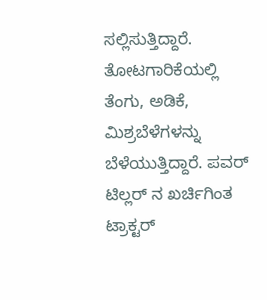ಸಲ್ಲಿಸುತ್ತಿದ್ದಾರೆ. ತೋಟಗಾರಿಕೆಯಲ್ಲಿ ತೆಂಗು, ಅಡಿಕೆ, ಮಿಶ್ರಬೆಳೆಗಳನ್ನು ಬೆಳೆಯುತ್ತಿದ್ದಾರೆ. ಪವರ್ ಟಿಲ್ಲರ್ ನ ಖರ್ಚಿಗಿಂತ ಟ್ರಾಕ್ಟರ್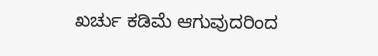ಖರ್ಚು ಕಡಿಮೆ ಆಗುವುದರಿಂದ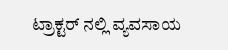ಟ್ರಾಕ್ಟರ್ ನಲ್ಲಿ ವ್ಯವಸಾಯ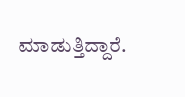ಮಾಡುತ್ತಿದ್ದಾರೆ.